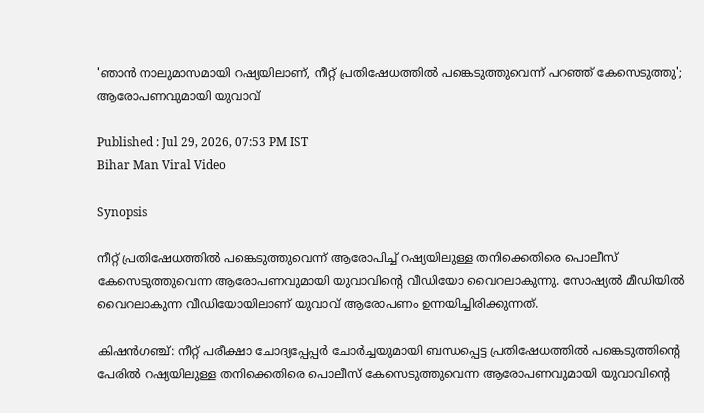'ഞാൻ നാലുമാസമായി റഷ്യയിലാണ്, നീറ്റ് പ്രതിഷേധത്തിൽ പങ്കെടുത്തുവെന്ന് പറഞ്ഞ് കേസെടുത്തു'; ആരോപണവുമായി യുവാവ്

Published : Jul 29, 2026, 07:53 PM IST
Bihar Man Viral Video

Synopsis

നീറ്റ് പ്രതിഷേധത്തിൽ പങ്കെടുത്തുവെന്ന് ആരോപിച്ച് റഷ്യയിലുള്ള തനിക്കെതിരെ പൊലീസ് കേസെടുത്തുവെന്ന ആരോപണവുമായി യുവാവിൻ്റെ വീഡിയോ വൈറലാകുന്നു. സോഷ്യൽ മീഡിയിൽ വൈറലാകുന്ന വീഡിയോയിലാണ് യുവാവ് ആരോപണം ഉന്നയിച്ചിരിക്കുന്നത്.

കിഷൻഗഞ്ച്: നീറ്റ് പരീക്ഷാ ചോദ്യപ്പേപ്പർ ചോർച്ചയുമായി ബന്ധപ്പെട്ട പ്രതിഷേധത്തിൽ പങ്കെടുത്തിൻ്റെ പേരിൽ റഷ്യയിലുള്ള തനിക്കെതിരെ പൊലീസ് കേസെടുത്തുവെന്ന ആരോപണവുമായി യുവാവിൻ്റെ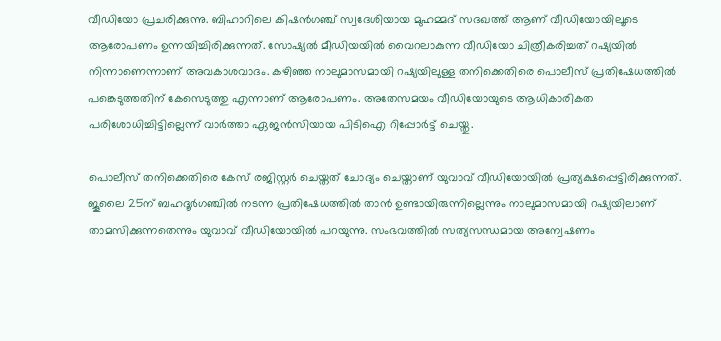വീഡിയോ പ്രചരിക്കുന്നു. ബിഹാറിലെ കിഷൻഗഞ്ച് സ്വദേശിയായ മുഹമ്മദ് സദഖത്ത് ആണ് വീഡിയോയിലൂടെ ആരോപണം ഉന്നയിച്ചിരിക്കുന്നത്. സോഷ്യൽ മീഡിയയിൽ വൈറലാകുന്ന വീഡിയോ ചിത്രീകരിച്ചത് റഷ്യയിൽ നിന്നാണെന്നാണ് അവകാശവാദം. കഴിഞ്ഞ നാലുമാസമായി റഷ്യയിലുള്ള തനിക്കെതിരെ പൊലീസ് പ്രതിഷേധത്തിൽ പങ്കെടുത്തതിന് കേസെടുത്തു എന്നാണ് ആരോപണം. അതേസമയം വീഡിയോയുടെ ആധികാരികത പരിശോധിച്ചിട്ടില്ലെന്ന് വാർത്താ ഏജൻസിയായ പിടിഐ റിപ്പോർട്ട് ചെയ്തു.

പൊലീസ് തനിക്കെതിരെ കേസ് രജിസ്റ്റർ ചെയ്തത് ചോദ്യം ചെയ്താണ് യുവാവ് വീഡിയോയിൽ പ്രത്യക്ഷപ്പെട്ടിരിക്കുന്നത്. ജൂലൈ 25ന് ബഹദൂർഗഞ്ചിൽ നടന്ന പ്രതിഷേധത്തിൽ താൻ ഉണ്ടായിരുന്നില്ലെന്നും നാലുമാസമായി റഷ്യയിലാണ് താമസിക്കുന്നതെന്നും യുവാവ് വീഡിയോയിൽ പറയുന്നു. സംഭവത്തിൽ സത്യസന്ധമായ അന്വേഷണം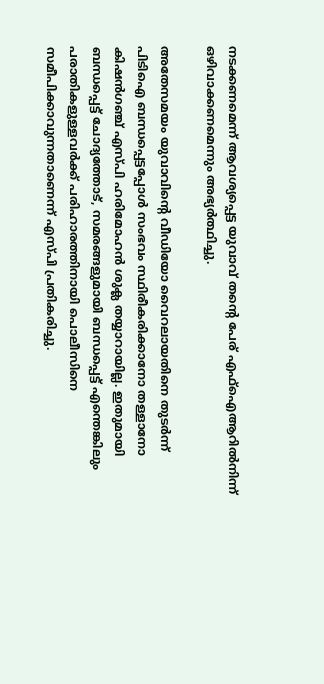നടക്കണമെന്ന് ആവശ്യപ്പെട്ട യുവാവ് തൻ്റെ പേര് എഫ്ഐആറിൽനിന്ന് ഒഴിവാക്കണമെന്നും അഭ്യർത്ഥിച്ചു.

അതേസമയം യുവാവിൻ്റെ വീഡിയോ വൈറലായതിനെ തുടർന്ന് പിടിഐ ബന്ധപ്പെട്ടപ്പോൾ സംഭവം സ്ഥിരീകരിക്കാനോ തള്ളാനോ കിഷൻഗഞ്ച് എസ്പി ഹരിമോഹൻ ശുക്ല തയ്യാറായില്ല. ഇതുമായി ബന്ധപ്പെട്ട് ചോദ്യത്തോട്, സമരങ്ങളുമായി ബന്ധപ്പെട്ട് എന്തെങ്കിലും പരാതികളുള്ളവർക്ക് പരിഹാരത്തിനായി പൊലീസിനെ സമീപിക്കാവുന്നതാണെന്ന് എസ്പി പ്രതികരിച്ചു.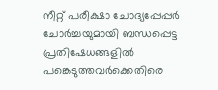നീറ്റ് പരീക്ഷാ ചോദ്യപ്പേപ്പർ ചോർച്ചയുമായി ബന്ധപ്പെട്ട പ്രതിഷേധങ്ങളിൽ പങ്കെടുത്തവർക്കെതിരെ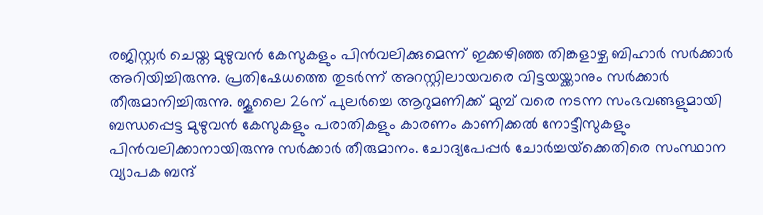രജിസ്റ്റർ ചെയ്ത മുഴുവൻ കേസുകളും പിൻവലിക്കുമെന്ന് ഇക്കഴിഞ്ഞ തിങ്കളാഴ്ച ബിഹാർ സർക്കാർ അറിയിച്ചിരുന്നു. പ്രതിഷേധത്തെ തുടർന്ന് അറസ്റ്റിലായവരെ വിട്ടയയ്ക്കാനും സർക്കാർ തീരുമാനിച്ചിരുന്നു. ജൂലൈ 26ന് പുലർച്ചെ ആറുമണിക്ക് മുമ്പ് വരെ നടന്ന സംഭവങ്ങളുമായി ബന്ധപ്പെട്ട മുഴുവൻ കേസുകളും പരാതികളും കാരണം കാണിക്കൽ നോട്ടീസുകളും പിൻവലിക്കാനായിരുന്നു സർക്കാർ തീരുമാനം. ചോദ്യപേപ്പർ ചോർച്ചയ്‌ക്കെതിരെ സംസ്ഥാന വ്യാപക ബന്ദ്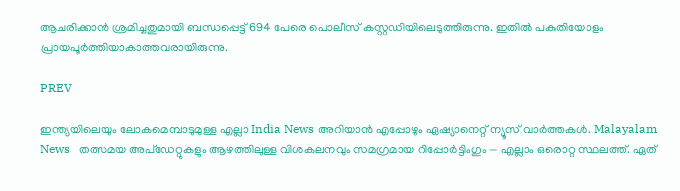ആചരിക്കാൻ ശ്രമിച്ചതുമായി ബന്ധപ്പെട്ട് 694 പേരെ പൊലീസ് കസ്റ്റഡിയിലെടുത്തിരുന്നു. ഇതിൽ പകുതിയോളം പ്രായപൂർത്തിയാകാത്തവരായിരുന്നു.

PREV

ഇന്ത്യയിലെയും ലോകമെമ്പാടുമുള്ള എല്ലാ India News അറിയാൻ എപ്പോഴും ഏഷ്യാനെറ്റ് ന്യൂസ് വാർത്തകൾ. Malayalam News   തത്സമയ അപ്‌ഡേറ്റുകളും ആഴത്തിലുള്ള വിശകലനവും സമഗ്രമായ റിപ്പോർട്ടിംഗും — എല്ലാം ഒരൊറ്റ സ്ഥലത്ത്. ഏത്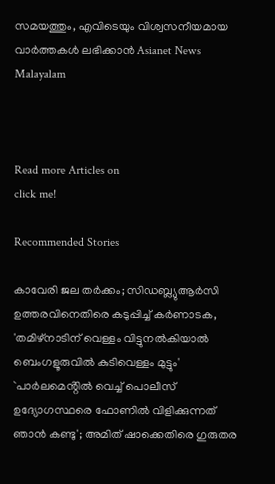സമയത്തും, എവിടെയും വിശ്വസനീയമായ വാർത്തകൾ ലഭിക്കാൻ Asianet News Malayalam



Read more Articles on
click me!

Recommended Stories

കാവേരി ജല തർക്കം; സിഡബ്ല്യുആർസി ഉത്തരവിനെതിരെ കടുപ്പിച്ച് കർണാടക, 'തമിഴ്നാടിന് വെള്ളം വിട്ടുനൽകിയാൽ ബെംഗളൂരുവിൽ കുടിവെള്ളം മുട്ടും'
`പാര്‍ലമെൻ്റില്‍ വെച്ച് പൊലീസ് ഉദ്യോഗസ്ഥരെ ഫോണിൽ വിളിക്കുന്നത് ഞാൻ കണ്ടു'; അമിത് ഷാക്കെതിരെ ഗുരുതര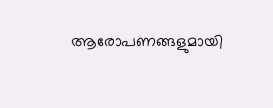ആരോപണങ്ങളുമായി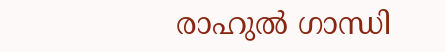രാഹുല്‍ ഗാന്ധി